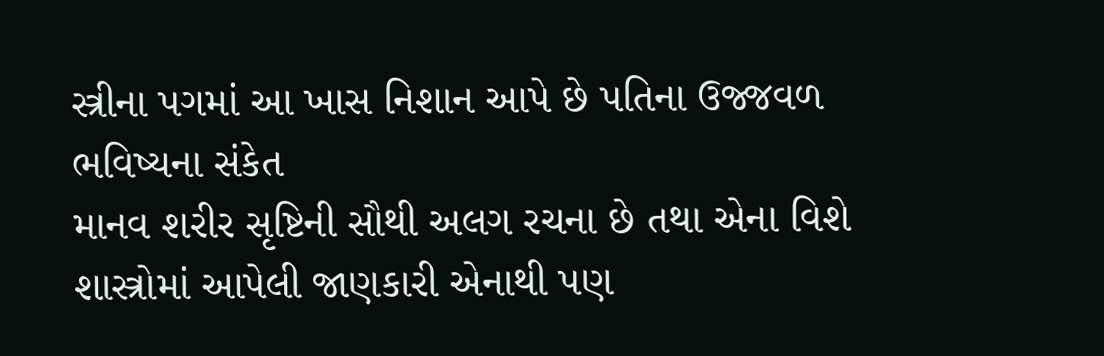સ્ત્રીના પગમાં આ ખાસ નિશાન આપે છે પતિના ઉજ્જવળ ભવિષ્યના સંકેત
માનવ શરીર સૃષ્ટિની સૌથી અલગ રચના છે તથા એના વિશે શાસ્ત્રોમાં આપેલી જાણકારી એનાથી પણ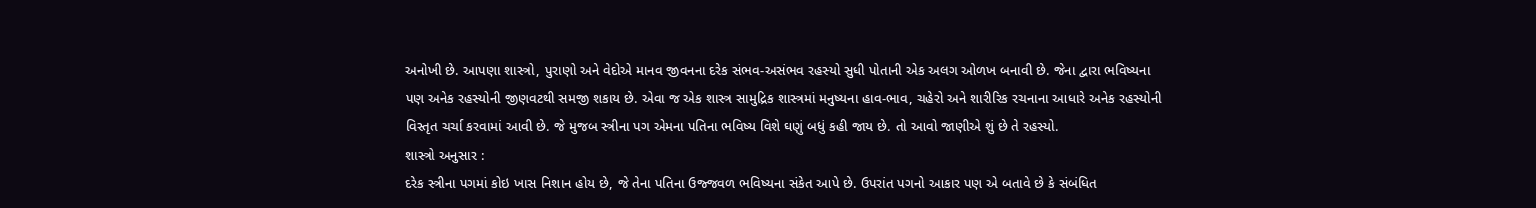અનોખી છે. આપણા શાસ્ત્રો, પુરાણો અને વેદોએ માનવ જીવનના દરેક સંભવ-અસંભવ રહસ્યો સુધી પોતાની એક અલગ ઓળખ બનાવી છે. જેના દ્વારા ભવિષ્યના પણ અનેક રહસ્યોની જીણવટથી સમજી શકાય છે. એવા જ એક શાસ્ત્ર સામુદ્રિક શાસ્ત્રમાં મનુષ્યના હાવ-ભાવ, ચહેરો અને શારીરિક રચનાના આધારે અનેક રહસ્યોની વિસ્તૃત ચર્ચા કરવામાં આવી છે. જે મુજબ સ્ત્રીના પગ એમના પતિના ભવિષ્ય વિશે ઘણું બધું કહી જાય છે. તો આવો જાણીએ શું છે તે રહસ્યો.
શાસ્ત્રો અનુસાર :
દરેક સ્ત્રીના પગમાં કોઇ ખાસ નિશાન હોય છે, જે તેના પતિના ઉજ્જવળ ભવિષ્યના સંકેત આપે છે. ઉપરાંત પગનો આકાર પણ એ બતાવે છે કે સંબંધિત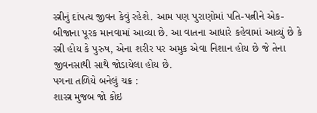સ્ત્રીનું દાંપત્ય જીવન કેવું રહેશે. આમ પણ પુરાણોમાં પતિ-પત્નીને એક-બીજાના પૂરક માનવામાં આવ્યા છે. આ વાતના આધારે કહેવામાં આવ્યું છે કે સ્ત્રી હોય કે પુરુષ, એના શરીર પર અમુક એવા નિશાન હોય છે જે તેના જીવનસાથી સાથે જોડાયેલા હોય છે.
પગના તળિયે બનેલું ચક્ર :
શાસ્ત્ર મુજબ જો કોઇ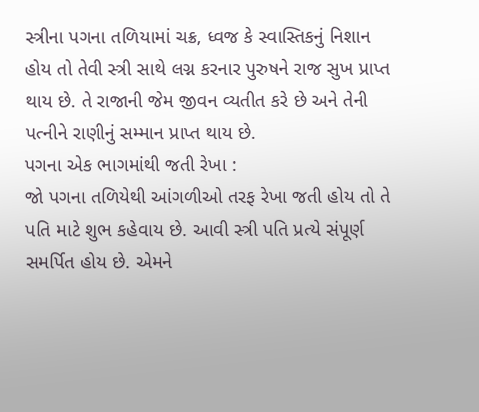સ્ત્રીના પગના તળિયામાં ચક્ર, ધ્વજ કે સ્વાસ્તિકનું નિશાન હોય તો તેવી સ્ત્રી સાથે લગ્ન કરનાર પુરુષને રાજ સુખ પ્રાપ્ત થાય છે. તે રાજાની જેમ જીવન વ્યતીત કરે છે અને તેની પત્નીને રાણીનું સમ્માન પ્રાપ્ત થાય છે.
પગના એક ભાગમાંથી જતી રેખા :
જો પગના તળિયેથી આંગળીઓ તરફ રેખા જતી હોય તો તે પતિ માટે શુભ કહેવાય છે. આવી સ્ત્રી પતિ પ્રત્યે સંપૂર્ણ સમર્પિત હોય છે. એમને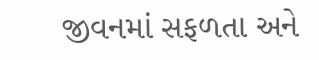જીવનમાં સફળતા અને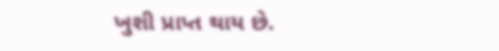ખુશી પ્રાપ્ત થાય છે.